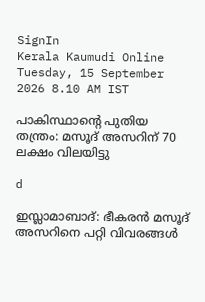SignIn
Kerala Kaumudi Online
Tuesday, 15 September 2026 8.10 AM IST

പാകിസ്ഥാന്റെ പുതിയ തന്ത്രം: മസൂദ് അസറിന് 70 ലക്ഷം വിലയിട്ടു

d

ഇസ്ലാമാബാദ്: ഭീകരൻ മസൂദ് അസറിനെ പറ്റി വിവരങ്ങൾ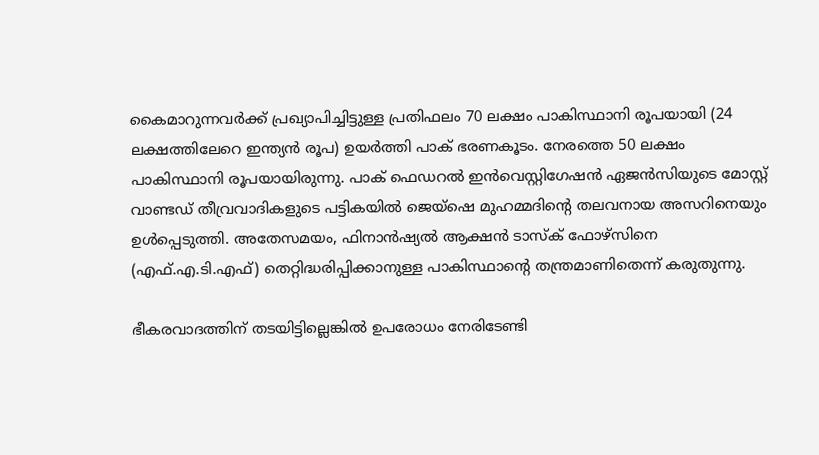കൈമാറുന്നവർക്ക് പ്രഖ്യാപിച്ചിട്ടുള്ള പ്രതിഫലം 70 ലക്ഷം പാകിസ്ഥാനി രൂപയായി (24 ലക്ഷത്തിലേറെ ഇന്ത്യൻ രൂപ) ഉയർത്തി പാക് ഭരണകൂടം. നേരത്തെ 50 ലക്ഷം പാകിസ്ഥാനി രൂപയായിരുന്നു. പാക് ഫെഡറൽ ഇൻവെസ്റ്റിഗേഷൻ ഏജൻസിയുടെ മോസ്റ്റ് വാണ്ടഡ് തീവ്രവാദികളുടെ പട്ടികയിൽ ജെയ്ഷെ മുഹമ്മദിന്റെ തലവനായ അസറിനെയും ഉൾപ്പെടുത്തി. അതേസമയം, ഫിനാൻഷ്യൽ ആക്ഷൻ ടാസ്‌‌ക് ഫോഴ്‌സിനെ (എഫ്.എ.ടി.എഫ്) തെറ്റിദ്ധരിപ്പിക്കാനുള്ള പാകിസ്ഥാന്റെ തന്ത്രമാണിതെന്ന് കരുതുന്നു.

ഭീകരവാദത്തിന് തടയിട്ടില്ലെങ്കിൽ ഉപരോധം നേരിടേണ്ടി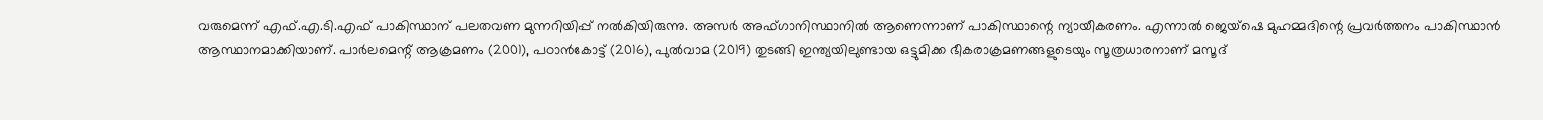വരുമെന്ന് എഫ്.എ.ടി.എഫ് പാകിസ്ഥാന് പലതവണ മുന്നറിയിപ്പ് നൽകിയിരുന്നു. അസർ അഫ്ഗാനിസ്ഥാനിൽ ആണെന്നാണ് പാകിസ്ഥാന്റെ ന്യായീകരണം. എന്നാൽ ജെയ്ഷെ മുഹമ്മദിന്റെ പ്രവർത്തനം പാകിസ്ഥാൻ ആസ്ഥാനമാക്കിയാണ്. പാർലമെന്റ് ആക്രമണം (2001), പഠാൻകോട്ട് (2016), പുൽവാമ (2019) തുടങ്ങി ഇന്ത്യയിലുണ്ടായ ഒട്ടുമിക്ക ഭീകരാക്രമണങ്ങളുടെയും സൂത്രധാരനാണ് മസൂദ്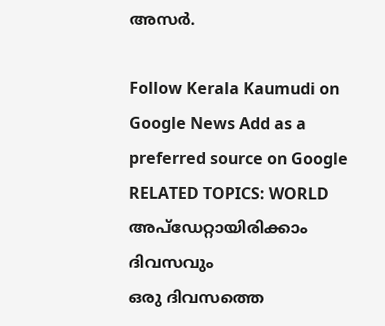അസർ.

Follow Kerala Kaumudi on Google News Add as a preferred source on Google
RELATED TOPICS: WORLD
അപ്ഡേറ്റായിരിക്കാം ദിവസവും
ഒരു ദിവസത്തെ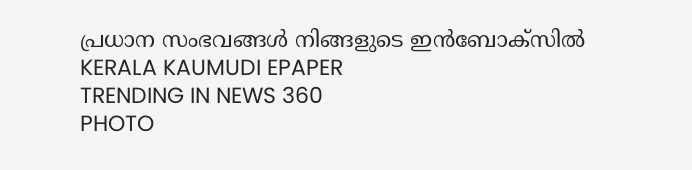പ്രധാന സംഭവങ്ങൾ നിങ്ങളുടെ ഇൻബോക്സിൽ
KERALA KAUMUDI EPAPER
TRENDING IN NEWS 360
PHOTO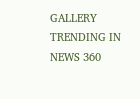GALLERY
TRENDING IN NEWS 360